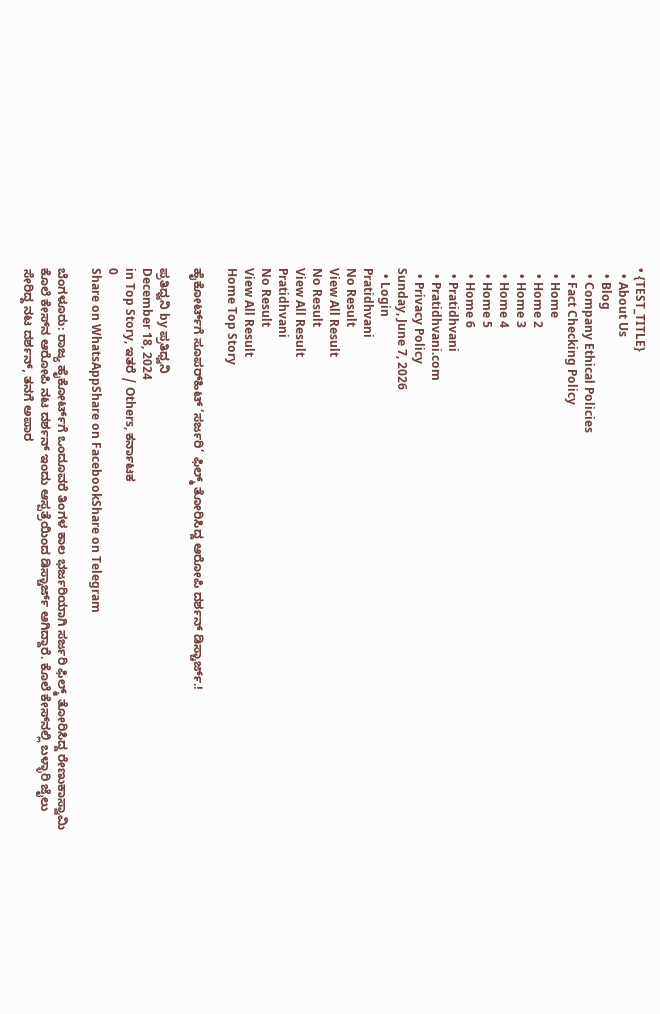• {TEST_TITLE}
  • About Us
  • Blog
  • Company Ethical Policies
  • Fact Checking Policy
  • Home
  • Home 2
  • Home 3
  • Home 4
  • Home 5
  • Home 6
  • Pratidhvani
  • Pratidhvani.com
  • Privacy Policy
Sunday, June 7, 2026
  • Login
Pratidhvani
No Result
View All Result
No Result
View All Result
Pratidhvani
No Result
View All Result
Home Top Story

ಹೈಕೋರ್ಟ್‌ಗೆ ಸೂಪರ್‌ಹಿಟ್‌ ‘ಸರ್ಜರಿ’ ಫಿಲ್ಮ್‌ ತೋರಿಸಿದ್ದ ಆರೋಪಿ ದರ್ಶನ್‌ ಡಿಸ್ಚಾರ್ಜ್.!

ಪ್ರತಿಧ್ವನಿ by ಪ್ರತಿಧ್ವನಿ
December 18, 2024
in Top Story, ಇತರೆ / Others, ಕರ್ನಾಟಕ
0
Share on WhatsAppShare on FacebookShare on Telegram

ಬೆಂಗಳೂರು: ರಾಜ್ಯ ಹೈಕೋರ್ಟ್‌ಗೆ ಒಂದೂವರೆ ತಿಂಗಳ ಕಾಲ ಭರ್ಜರಿಯಾಗಿ ಸರ್ಜರಿ ಫಿಲ್ಮ್‌ ತೋರಿಸಿದ್ದ ರೇಣುಕಾಸ್ವಾಮಿ ಕೊಲೆ ಕೇಸ್‌ನ ಆರೋಪಿ ನಟ ದರ್ಶನ್‌ ಇಂದು ಆಸ್ಪತ್ರೆಯಿಂದ ಡಿಸ್ಚಾರ್ಜ್‌ ಆಗಿದ್ದಾರೆ. ಕೊಲೆ ಕೇಸ್‌ನಲ್ಲಿ ಬಳ್ಳಾರಿ ಜೈಲು ಸೇರಿದ್ದ ನಟ ದರ್ಶನ್‌, ತನಗೆ ಅಪಾರ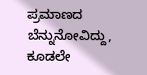ಪ್ರಮಾಣದ ಬೆನ್ನುನೋವಿದ್ದು, ಕೂಡಲೇ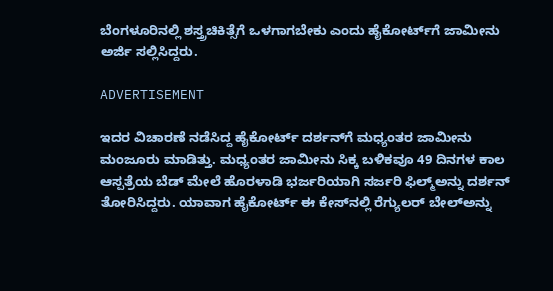ಬೆಂಗಳೂರಿನಲ್ಲಿ ಶಸ್ತ್ರಚಿಕಿತ್ಸೆಗೆ ಒಳಗಾಗಬೇಕು ಎಂದು ಹೈಕೋರ್ಟ್‌ಗೆ ಜಾಮೀನು ಅರ್ಜಿ ಸಲ್ಲಿಸಿದ್ದರು.

ADVERTISEMENT

ಇದರ ವಿಚಾರಣೆ ನಡೆಸಿದ್ದ ಹೈಕೋರ್ಟ್‌ ದರ್ಶನ್‌ಗೆ ಮಧ್ಯಂತರ ಜಾಮೀನು ಮಂಜೂರು ಮಾಡಿತ್ತು. ಮಧ್ಯಂತರ ಜಾಮೀನು ಸಿಕ್ಕ ಬಳಿಕವೂ 49 ದಿನಗಳ ಕಾಲ ಆಸ್ಪತ್ರೆಯ ಬೆಡ್‌ ಮೇಲೆ ಹೊರಳಾಡಿ ಭರ್ಜರಿಯಾಗಿ ಸರ್ಜರಿ ಫಿಲ್ಮ್‌ಅನ್ನು ದರ್ಶನ್‌ ತೋರಿಸಿದ್ದರು. ಯಾವಾಗ ಹೈಕೋರ್ಟ್‌ ಈ ಕೇಸ್‌ನಲ್ಲಿ ರೆಗ್ಯುಲರ್‌ ಬೇಲ್‌ಅನ್ನು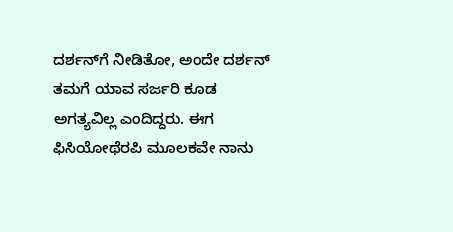ದರ್ಶನ್‌ಗೆ ನೀಡಿತೋ, ಅಂದೇ ದರ್ಶನ್‌ ತಮಗೆ ಯಾವ ಸರ್ಜರಿ ಕೂಡ ಅಗತ್ಯವಿಲ್ಲ ಎಂದಿದ್ದರು. ಈಗ ಫಿಸಿಯೋಥೆರಪಿ ಮೂಲಕವೇ ನಾನು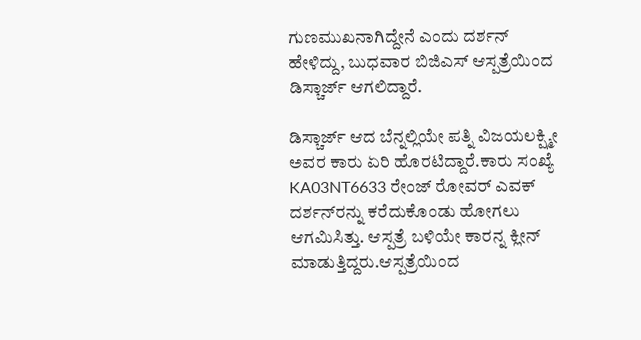ಗುಣಮುಖನಾಗಿದ್ದೇನೆ ಎಂದು ದರ್ಶನ್‌ ಹೇಳಿದ್ದು, ಬುಧವಾರ ಬಿಜಿಎಸ್‌ ಆಸ್ಪತ್ರೆಯಿಂದ ಡಿಸ್ಚಾರ್ಜ್‌ ಆಗಲಿದ್ದಾರೆ.

ಡಿಸ್ಚಾರ್ಜ್‌ ಆದ ಬೆನ್ನಲ್ಲಿಯೇ ಪತ್ನಿ ವಿಜಯಲಕ್ಷ್ಮೀ ಅವರ ಕಾರು ಏರಿ ಹೊರಟಿದ್ದಾರೆ.ಕಾರು ಸಂಖ್ಯೆ KA03NT6633 ರೇಂಜ್ ರೋವರ್ ಎವಕ್ ದರ್ಶನ್‌ರನ್ನು ಕರೆದುಕೊಂಡು ಹೋಗಲು ಆಗಮಿಸಿತ್ತು. ಆಸ್ಪತ್ರೆ ಬಳಿಯೇ ಕಾರನ್ನ ಕ್ಲೀನ್‌ ಮಾಡುತ್ತಿದ್ದರು.ಆಸ್ಪತ್ರೆಯಿಂದ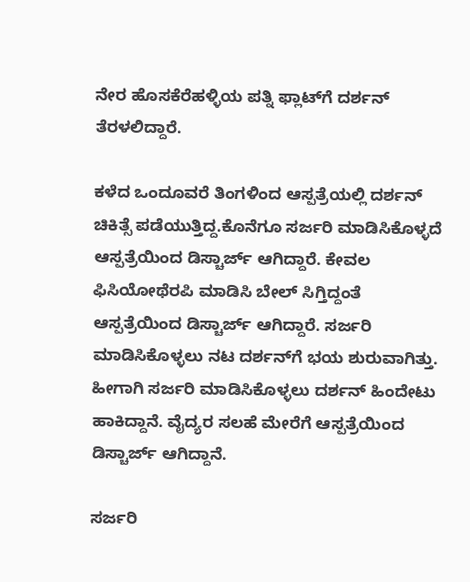ನೇರ ಹೊಸಕೆರೆಹಳ್ಳಿಯ ಪತ್ನಿ ಫ್ಲಾಟ್‌ಗೆ ದರ್ಶನ್‌ ತೆರಳಲಿದ್ದಾರೆ.

ಕಳೆದ ಒಂದೂವರೆ ತಿಂಗಳಿಂದ ಆಸ್ಪತ್ರೆಯಲ್ಲಿ ದರ್ಶನ್‌ ಚಿಕಿತ್ಸೆ ಪಡೆಯುತ್ತಿದ್ದ.ಕೊನೆಗೂ ಸರ್ಜರಿ ಮಾಡಿಸಿಕೊಳ್ಳದೆ ಆಸ್ಪತ್ರೆಯಿಂದ ಡಿಸ್ಚಾರ್ಜ್ ಆಗಿದ್ದಾರೆ. ಕೇವಲ ಫಿಸಿಯೋಥೆರಪಿ ಮಾಡಿಸಿ ಬೇಲ್ ಸಿಗ್ತಿದ್ದಂತೆ ಆಸ್ಪತ್ರೆಯಿಂದ ಡಿಸ್ಚಾರ್ಜ್ ಆಗಿದ್ದಾರೆ. ಸರ್ಜರಿ ಮಾಡಿಸಿಕೊಳ್ಳಲು ನಟ ದರ್ಶನ್‌ಗೆ ಭಯ ಶುರುವಾಗಿತ್ತು. ಹೀಗಾಗಿ ಸರ್ಜರಿ ಮಾಡಿಸಿಕೊಳ್ಳಲು ದರ್ಶನ್ ಹಿಂದೇಟು ಹಾಕಿದ್ದಾನೆ. ವೈದ್ಯರ ಸಲಹೆ ಮೇರೆಗೆ ಆಸ್ಪತ್ರೆಯಿಂದ ಡಿಸ್ಚಾರ್ಜ್ ಆಗಿದ್ದಾನೆ.

ಸರ್ಜರಿ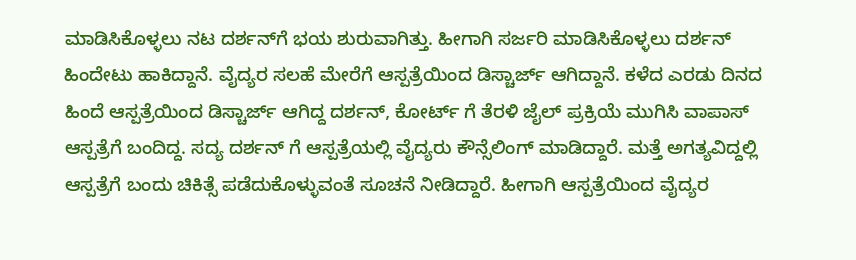ಮಾಡಿಸಿಕೊಳ್ಳಲು ನಟ ದರ್ಶನ್‌ಗೆ ಭಯ ಶುರುವಾಗಿತ್ತು. ಹೀಗಾಗಿ ಸರ್ಜರಿ ಮಾಡಿಸಿಕೊಳ್ಳಲು ದರ್ಶನ್ ಹಿಂದೇಟು ಹಾಕಿದ್ದಾನೆ. ವೈದ್ಯರ ಸಲಹೆ ಮೇರೆಗೆ ಆಸ್ಪತ್ರೆಯಿಂದ ಡಿಸ್ಚಾರ್ಜ್ ಆಗಿದ್ದಾನೆ. ಕಳೆದ ಎರಡು ದಿನದ ಹಿಂದೆ ಆಸ್ಪತ್ರೆಯಿಂದ ಡಿಸ್ಚಾರ್ಜ್ ಆಗಿದ್ದ ದರ್ಶನ್‌, ಕೋರ್ಟ್ ಗೆ ತೆರಳಿ ಜೈಲ್ ಪ್ರಕ್ರಿಯೆ ಮುಗಿಸಿ ವಾಪಾಸ್ ಆಸ್ಪತ್ರೆಗೆ ಬಂದಿದ್ದ. ಸದ್ಯ ದರ್ಶನ್ ಗೆ ಆಸ್ಪತ್ರೆಯಲ್ಲಿ ವೈದ್ಯರು ಕೌನ್ಸೆಲಿಂಗ್ ಮಾಡಿದ್ದಾರೆ. ಮತ್ತೆ ಅಗತ್ಯವಿದ್ದಲ್ಲಿ ಆಸ್ಪತ್ರೆಗೆ ಬಂದು ಚಿಕಿತ್ಸೆ ಪಡೆದುಕೊಳ್ಳುವಂತೆ ಸೂಚನೆ ನೀಡಿದ್ದಾರೆ. ಹೀಗಾಗಿ ಆಸ್ಪತ್ರೆಯಿಂದ ವೈದ್ಯರ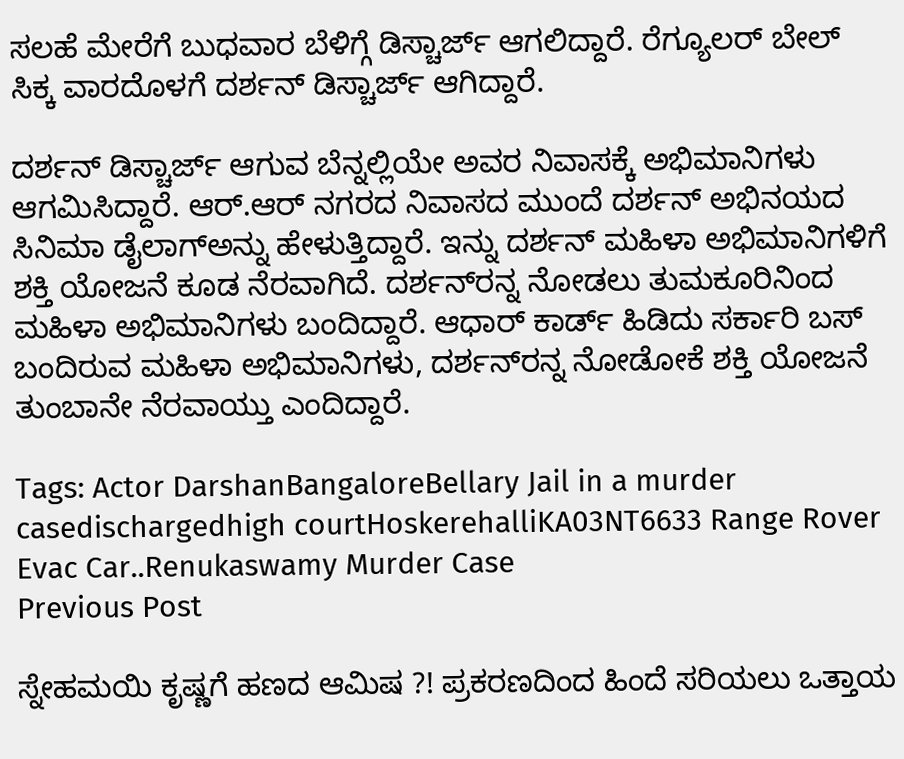ಸಲಹೆ ಮೇರೆಗೆ ಬುಧವಾರ ಬೆಳಿಗ್ಗೆ ಡಿಸ್ಚಾರ್ಜ್‌ ಆಗಲಿದ್ದಾರೆ. ರೆಗ್ಯೂಲರ್ ಬೇಲ್ ಸಿಕ್ಕ ವಾರದೊಳಗೆ ದರ್ಶನ್‌ ಡಿಸ್ಚಾರ್ಜ್ ಆಗಿದ್ದಾರೆ.

ದರ್ಶನ್‌ ಡಿಸ್ಚಾರ್ಜ್‌ ಆಗುವ ಬೆನ್ನಲ್ಲಿಯೇ ಅವರ ನಿವಾಸಕ್ಕೆ ಅಭಿಮಾನಿಗಳು ಆಗಮಿಸಿದ್ದಾರೆ. ಆರ್.ಆರ್ ನಗರದ ನಿವಾಸದ ಮುಂದೆ ದರ್ಶನ್ ಅಭಿನಯದ ಸಿ‌ನಿಮಾ ಡೈಲಾಗ್‌ಅನ್ನು ಹೇಳುತ್ತಿದ್ದಾರೆ. ಇನ್ನು ದರ್ಶನ್‌ ಮಹಿಳಾ ಅಭಿಮಾನಿಗಳಿಗೆ ಶಕ್ತಿ ಯೋಜನೆ ಕೂಡ ನೆರವಾಗಿದೆ. ದರ್ಶನ್‌ರನ್ನ ನೋಡಲು ತುಮಕೂರಿನಿಂದ ಮಹಿಳಾ ಅಭಿಮಾನಿಗಳು ಬಂದಿದ್ದಾರೆ. ಆಧಾರ್ ಕಾರ್ಡ್ ಹಿಡಿದು ಸರ್ಕಾರಿ ‌ಬಸ್ ಬಂದಿರುವ ಮಹಿಳಾ ಅಭಿಮಾನಿಗಳು, ದರ್ಶನ್‌ರನ್ನ ನೋಡೋಕೆ ಶಕ್ತಿ ಯೋಜನೆ ತುಂಬಾನೇ ನೆರವಾಯ್ತು ಎಂದಿದ್ದಾರೆ.

Tags: Actor DarshanBangaloreBellary Jail in a murder casedischargedhigh courtHoskerehalliKA03NT6633 Range Rover Evac Car..Renukaswamy Murder Case
Previous Post

ಸ್ನೇಹಮಯಿ ಕೃಷ್ಣಗೆ ಹಣದ ಆಮಿಷ ?! ಪ್ರಕರಣದಿಂದ ಹಿಂದೆ ಸರಿಯಲು ಒತ್ತಾಯ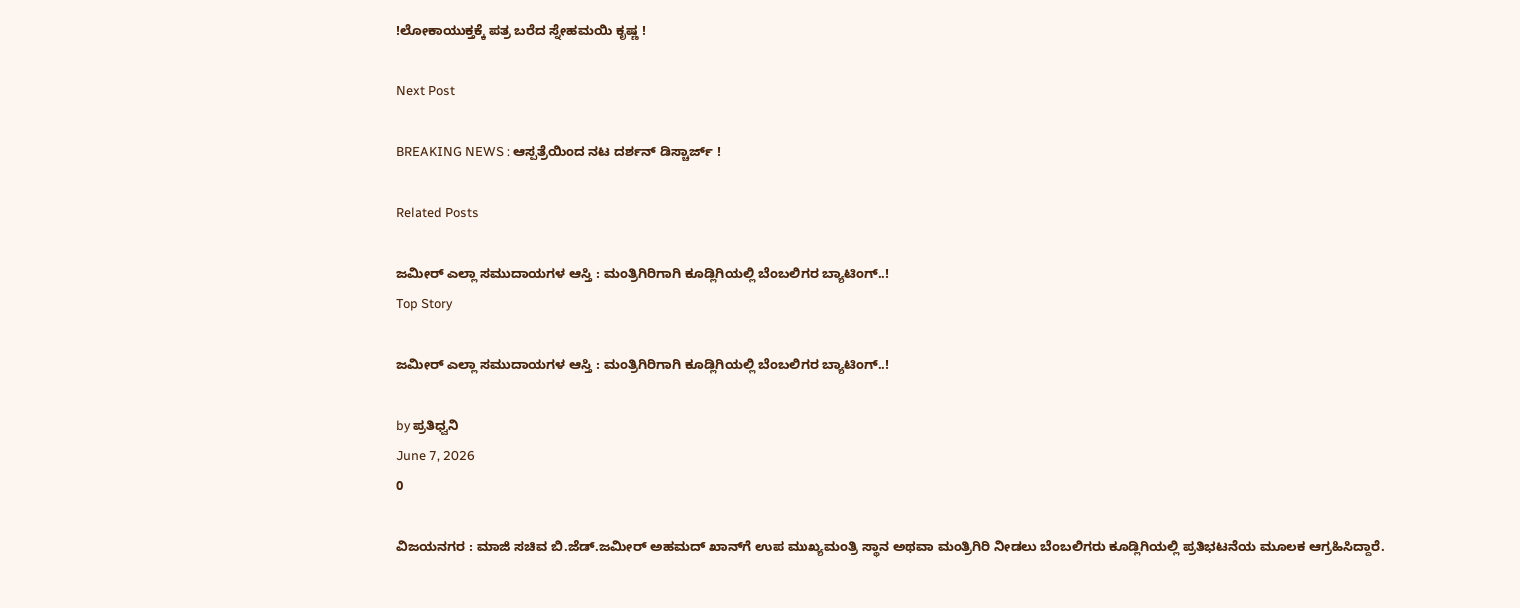!ಲೋಕಾಯುಕ್ತಕ್ಕೆ ಪತ್ರ ಬರೆದ ಸ್ನೇಹಮಯಿ ಕೃಷ್ಣ !

Next Post

BREAKING NEWS : ಆಸ್ಪತ್ರೆಯಿಂದ ನಟ ದರ್ಶನ್ ಡಿಸ್ಚಾರ್ಜ್ !

Related Posts

ಜಮೀರ್‌ ಎಲ್ಲಾ ಸಮುದಾಯಗಳ ಆಸ್ತಿ : ಮಂತ್ರಿಗಿರಿಗಾಗಿ ಕೂಡ್ಲಿಗಿಯಲ್ಲಿ ಬೆಂಬಲಿಗರ ಬ್ಯಾಟಿಂಗ್..!
Top Story

ಜಮೀರ್‌ ಎಲ್ಲಾ ಸಮುದಾಯಗಳ ಆಸ್ತಿ : ಮಂತ್ರಿಗಿರಿಗಾಗಿ ಕೂಡ್ಲಿಗಿಯಲ್ಲಿ ಬೆಂಬಲಿಗರ ಬ್ಯಾಟಿಂಗ್..!

by ಪ್ರತಿಧ್ವನಿ
June 7, 2026
0

ವಿಜಯನಗರ : ಮಾಜಿ ಸಚಿವ ಬಿ.ಜೆಡ್.ಜಮೀರ್ ಅಹಮದ್ ಖಾನ್‌ಗೆ ಉಪ ಮುಖ್ಯಮಂತ್ರಿ ಸ್ಥಾನ ಅಥವಾ ಮಂತ್ರಿಗಿರಿ ನೀಡಲು ಬೆಂಬಲಿಗರು ಕೂಡ್ಲಿಗಿಯಲ್ಲಿ ಪ್ರತಿಭಟನೆಯ ಮೂಲಕ ಆಗ್ರಹಿಸಿದ್ದಾರೆ.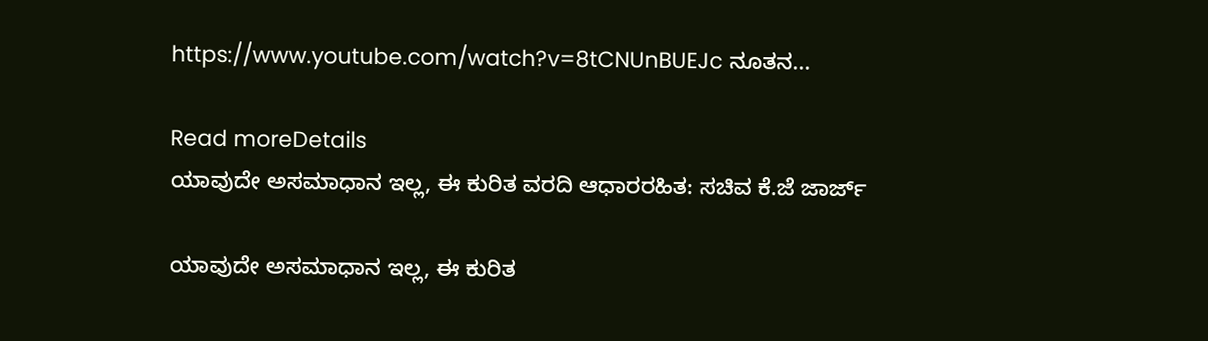https://www.youtube.com/watch?v=8tCNUnBUEJc ನೂತನ...

Read moreDetails
ಯಾವುದೇ ಅಸಮಾಧಾನ ಇಲ್ಲ, ಈ ಕುರಿತ ವರದಿ ಆಧಾರರಹಿತ: ಸಚಿವ ಕೆ.ಜೆ ಜಾರ್ಜ್

ಯಾವುದೇ ಅಸಮಾಧಾನ ಇಲ್ಲ, ಈ ಕುರಿತ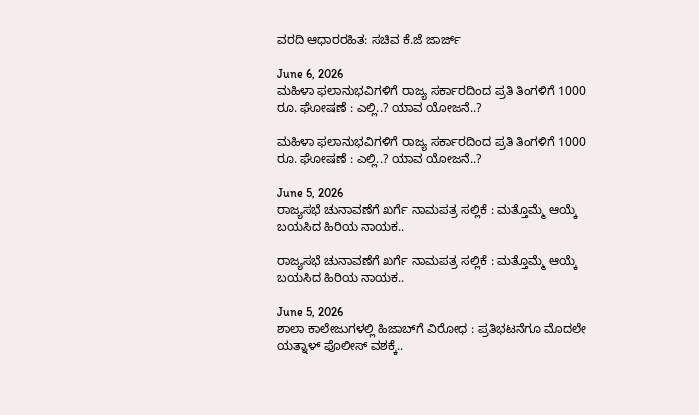ವರದಿ ಆಧಾರರಹಿತ: ಸಚಿವ ಕೆ.ಜೆ ಜಾರ್ಜ್

June 6, 2026
ಮಹಿಳಾ ಫಲಾನುಭವಿಗಳಿಗೆ ರಾಜ್ಯ ಸರ್ಕಾರದಿಂದ ಪ್ರತಿ ತಿಂಗಳಿಗೆ 1000 ರೂ. ಘೋಷಣೆ : ಎಲ್ಲಿ..? ಯಾವ ಯೋಜನೆ..?

ಮಹಿಳಾ ಫಲಾನುಭವಿಗಳಿಗೆ ರಾಜ್ಯ ಸರ್ಕಾರದಿಂದ ಪ್ರತಿ ತಿಂಗಳಿಗೆ 1000 ರೂ. ಘೋಷಣೆ : ಎಲ್ಲಿ..? ಯಾವ ಯೋಜನೆ..?

June 5, 2026
ರಾಜ್ಯಸಭೆ ಚುನಾವಣೆಗೆ ಖರ್ಗೆ ನಾಮಪತ್ರ ಸಲ್ಲಿಕೆ : ಮತ್ತೊಮ್ಮೆ ಆಯ್ಕೆ ಬಯಸಿದ ಹಿರಿಯ ನಾಯಕ..

ರಾಜ್ಯಸಭೆ ಚುನಾವಣೆಗೆ ಖರ್ಗೆ ನಾಮಪತ್ರ ಸಲ್ಲಿಕೆ : ಮತ್ತೊಮ್ಮೆ ಆಯ್ಕೆ ಬಯಸಿದ ಹಿರಿಯ ನಾಯಕ..

June 5, 2026
ಶಾಲಾ ಕಾಲೇಜುಗಳಲ್ಲಿ ಹಿಜಾಬ್‌ಗೆ ವಿರೋಧ : ಪ್ರತಿಭಟನೆಗೂ ಮೊದಲೇ ಯತ್ನಾಳ್ ಪೊಲೀಸ್ ವಶಕ್ಕೆ..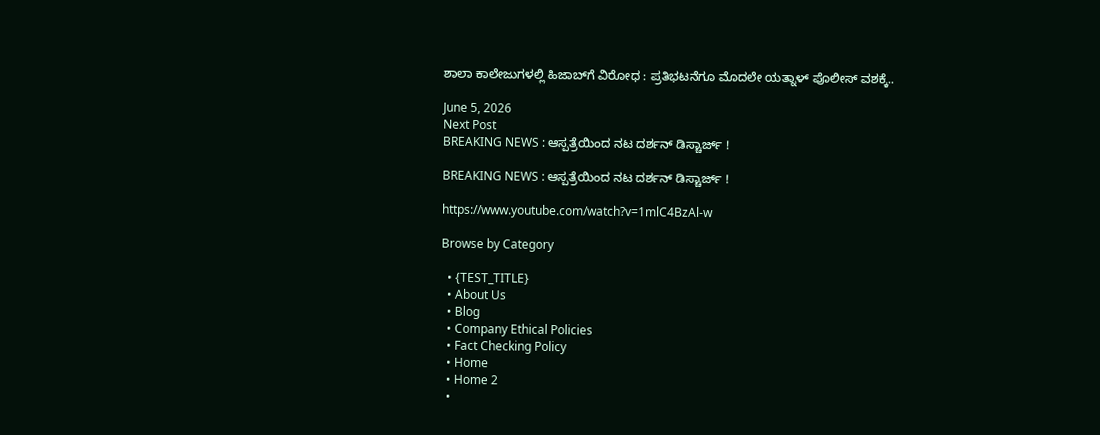ಶಾಲಾ ಕಾಲೇಜುಗಳಲ್ಲಿ ಹಿಜಾಬ್‌ಗೆ ವಿರೋಧ : ಪ್ರತಿಭಟನೆಗೂ ಮೊದಲೇ ಯತ್ನಾಳ್ ಪೊಲೀಸ್ ವಶಕ್ಕೆ..

June 5, 2026
Next Post
BREAKING NEWS : ಆಸ್ಪತ್ರೆಯಿಂದ ನಟ ದರ್ಶನ್ ಡಿಸ್ಚಾರ್ಜ್ !

BREAKING NEWS : ಆಸ್ಪತ್ರೆಯಿಂದ ನಟ ದರ್ಶನ್ ಡಿಸ್ಚಾರ್ಜ್ !

https://www.youtube.com/watch?v=1mlC4BzAl-w

Browse by Category

  • {TEST_TITLE}
  • About Us
  • Blog
  • Company Ethical Policies
  • Fact Checking Policy
  • Home
  • Home 2
  •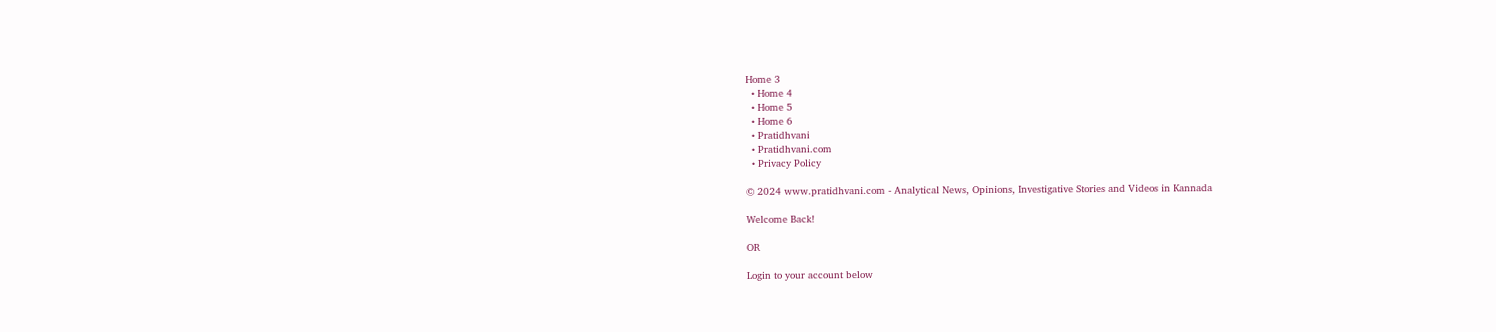Home 3
  • Home 4
  • Home 5
  • Home 6
  • Pratidhvani
  • Pratidhvani.com
  • Privacy Policy

© 2024 www.pratidhvani.com - Analytical News, Opinions, Investigative Stories and Videos in Kannada

Welcome Back!

OR

Login to your account below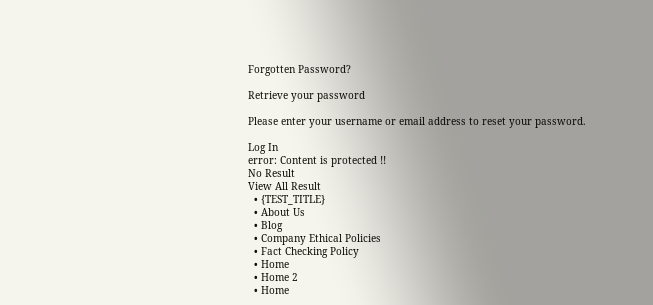Forgotten Password?

Retrieve your password

Please enter your username or email address to reset your password.

Log In
error: Content is protected !!
No Result
View All Result
  • {TEST_TITLE}
  • About Us
  • Blog
  • Company Ethical Policies
  • Fact Checking Policy
  • Home
  • Home 2
  • Home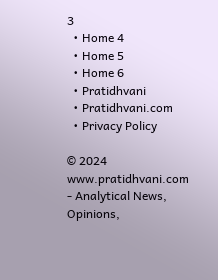3
  • Home 4
  • Home 5
  • Home 6
  • Pratidhvani
  • Pratidhvani.com
  • Privacy Policy

© 2024 www.pratidhvani.com - Analytical News, Opinions,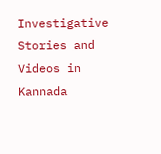Investigative Stories and Videos in Kannada